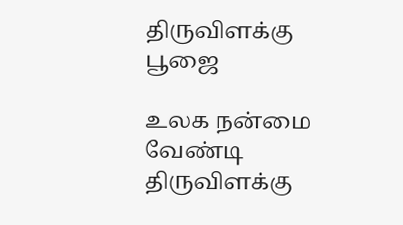திருவிளக்கு பூஜை

உலக நன்மை வேண்டி திருவிளக்கு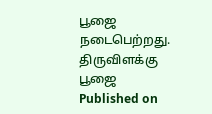பூஜை நடைபெற்றது.
திருவிளக்கு பூஜை
Published on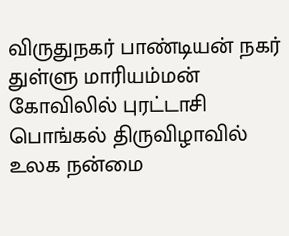விருதுநகர் பாண்டியன் நகர் துள்ளு மாரியம்மன் கோவிலில் புரட்டாசி பொங்கல் திருவிழாவில் உலக நன்மை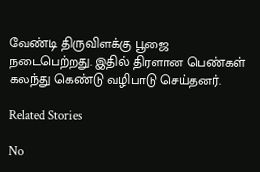வேண்டி திருவிளக்கு பூஜை நடைபெற்றது. இதில் திரளான பெண்கள் கலந்து கெண்டு வழிபாடு செய்தனர்.

Related Stories

No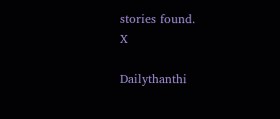stories found.
X

Dailythanthi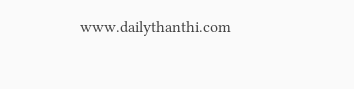www.dailythanthi.com